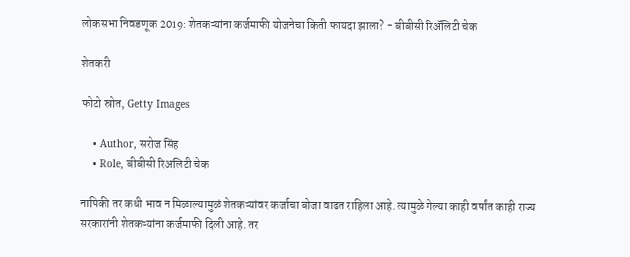लोकसभा निवडणूक 2019: शेतकऱ्यांना कर्जमाफी योजनेचा किती फायदा झाला? - बीबीसी रिॲलिटी चेक

शेतकरी

फोटो स्रोत, Getty Images

    • Author, सरोज सिंह
    • Role, बीबीसी रिअलिटी चेक

नापिकी तर कधी भाव न मिळाल्यामुळं शेतकऱ्यांवर कर्जाचा बोजा वाढत राहिला आहे. त्यामुळे गेल्या काही वर्षांत काही राज्य सरकारांनी शेतकऱ्यांना कर्जमाफी दिली आहे. तर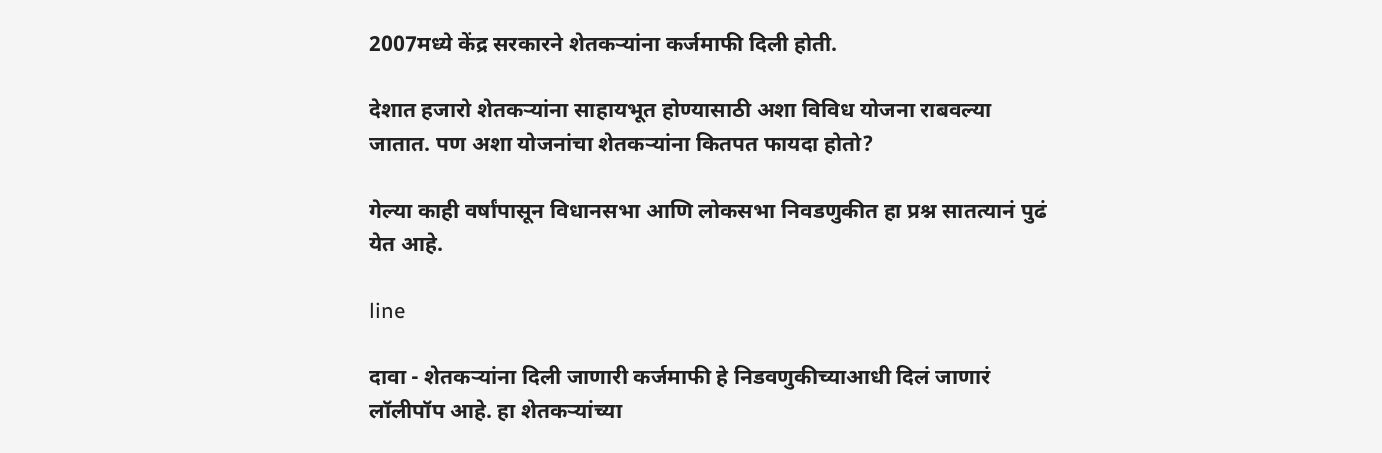2007मध्ये केंद्र सरकारने शेतकऱ्यांना कर्जमाफी दिली होती.

देशात हजारो शेतकऱ्यांना साहायभूत होण्यासाठी अशा विविध योजना राबवल्या जातात. पण अशा योजनांचा शेतकऱ्यांना कितपत फायदा होतो?

गेल्या काही वर्षांपासून विधानसभा आणि लोकसभा निवडणुकीत हा प्रश्न सातत्यानं पुढं येत आहे.

line

दावा - शेतकऱ्यांना दिली जाणारी कर्जमाफी हे निडवणुकीच्याआधी दिलं जाणारं लॉलीपॉप आहे. हा शेतकऱ्यांच्या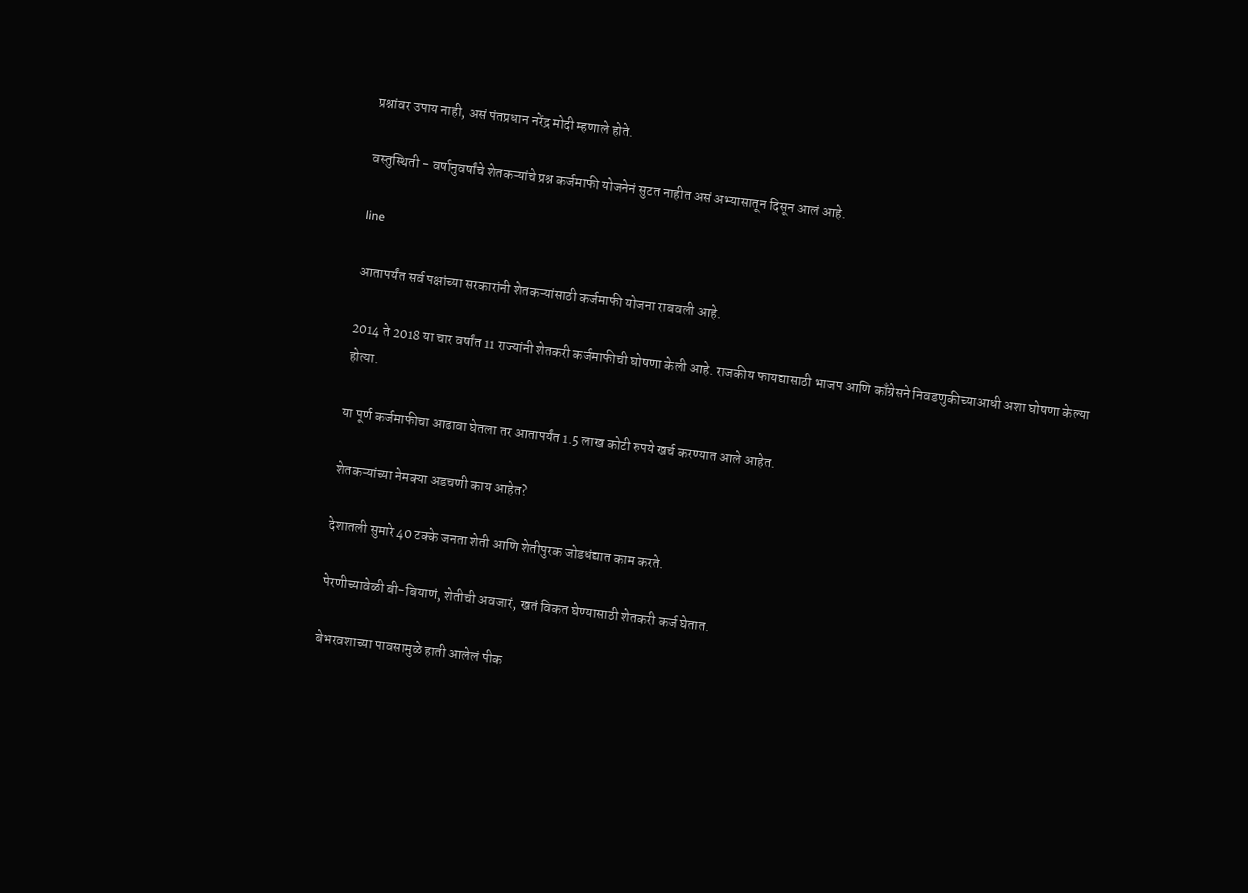प्रश्नांवर उपाय नाही, असं पंतप्रधान नरेंद्र मोदी म्हणाले होते.

वस्तुस्थिती - वर्षानुवर्षांचे शेतकऱ्यांचे प्रश्न कर्जमाफी योजनेनं सुटत नाहीत असं अभ्यासातून दिसून आलं आहे.

line

आतापर्यंत सर्व पक्षांच्या सरकारांनी शेतकऱ्यांसाठी कर्जमाफी योजना राबवली आहे.

2014 ते 2018 या चार वर्षांत 11 राज्यांनी शेतकरी कर्जमाफीची घोषणा केली आहे. राजकीय फायद्यासाठी भाजप आणि काँग्रेसने निवडणुकीच्याआधी अशा घोषणा केल्या होत्या.

या पूर्ण कर्जमाफीचा आढावा घेतला तर आतापर्यंत 1.5 लाख कोटी रुपये खर्च करण्यात आले आहेत.

शेतकऱ्यांच्या नेमक्या अडचणी काय आहेत?

देशातली सुमारे 40 टक्के जनता शेती आणि शेतीपुरक जोडधंद्यात काम करते.

पेरणीच्यावेळी बी-बियाणं, शेतीची अवजारं, खतं विकत घेण्यासाठी शेतकरी कर्ज घेतात.

बेभरवशाच्या पावसामुळे हाती आलेलं पीक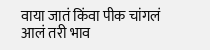वाया जातं किंवा पीक चांगलं आलं तरी भाव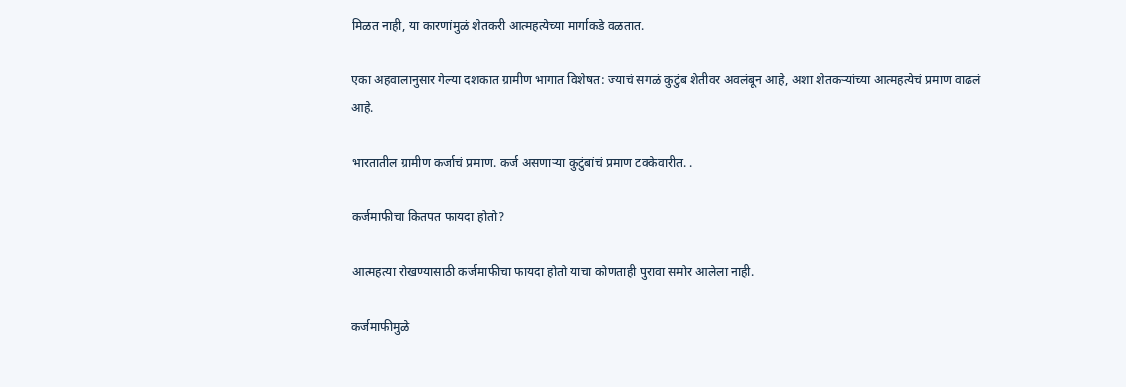मिळत नाही, या कारणांमुळं शेतकरी आत्महत्येच्या मार्गाकडे वळतात.

एका अहवालानुसार गेल्या दशकात ग्रामीण भागात विशेषत: ज्याचं सगळं कुटुंब शेतीवर अवलंबून आहे, अशा शेतकऱ्यांच्या आत्महत्येचं प्रमाण वाढलं आहे.

भारतातील ग्रामीण कर्जाचं प्रमाण. कर्ज असणाऱ्या कुटुंबांचं प्रमाण टक्केवारीत. .

कर्जमाफीचा कितपत फायदा होतो?

आत्महत्या रोखण्यासाठी कर्जमाफीचा फायदा होतो याचा कोणताही पुरावा समोर आलेला नाही.

कर्जमाफीमुळे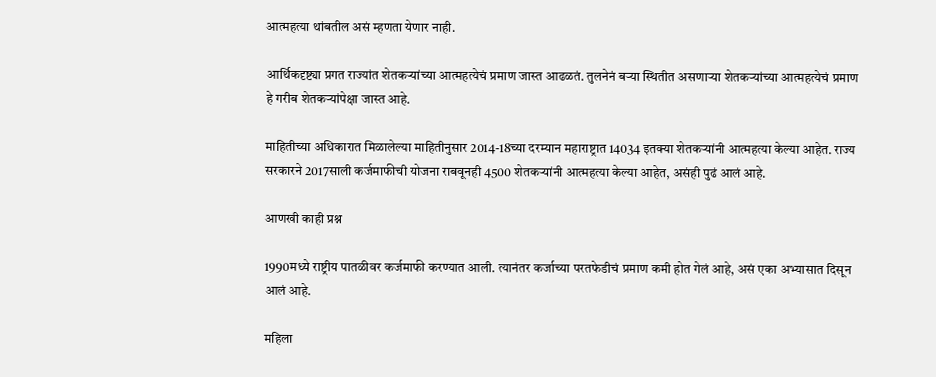आत्महत्या थांबतील असं म्हणता येणार नाही.

आर्थिकदृष्ट्या प्रगत राज्यांत शेतकऱ्यांच्या आत्महत्येचं प्रमाण जास्त आढळतं. तुलनेनं बऱ्या स्थितीत असणाऱ्या शेतकऱ्यांच्या आत्महत्येचं प्रमाण हे गरीब शेतकऱ्यांपेक्षा जास्त आहे.

माहितीच्या अधिकारात मिळालेल्या माहितीनुसार 2014-18च्या दरम्यान महाराष्ट्रात 14034 इतक्या शेतकऱ्यांनी आत्महत्या केल्या आहेत. राज्य सरकारने 2017साली कर्जमाफीची योजना राबवूनही 4500 शेतकऱ्यांनी आत्महत्या केल्या आहेत, असंही पुढं आलं आहे.

आणखी काही प्रश्न

1990मध्ये राष्ट्रीय पातळीवर कर्जमाफी करण्यात आली. त्यानंतर कर्जाच्या परतफेडीचं प्रमाण कमी होत गेलं आहे, असं एका अभ्यासात दिसून आलं आहे.

महिला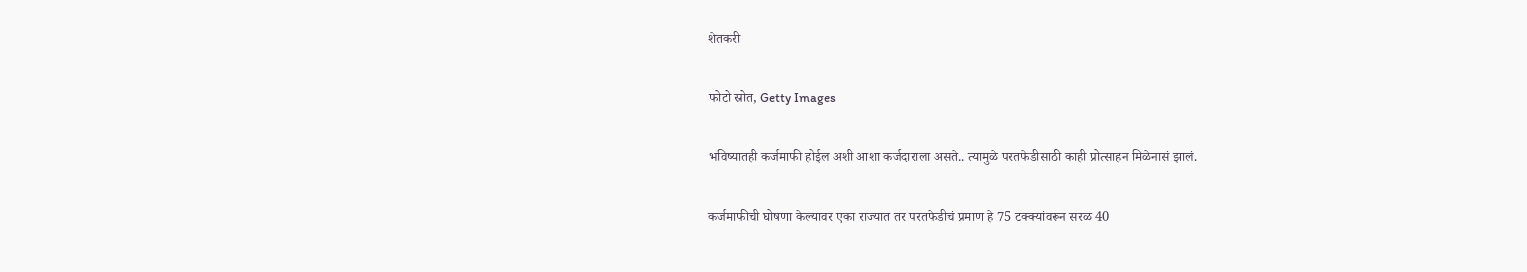शेतकरी

फोटो स्रोत, Getty Images

भविष्यातही कर्जमाफी होईल अशी आशा कर्जदाराला असते.. त्यामुळे परतफेडीसाठी काही प्रोत्साहन मिळेनासं झालं.

कर्जमाफीची घोषणा केल्यावर एका राज्यात तर परतफेडीचं प्रमाण हे 75 टक्क्यांवरून सरळ 40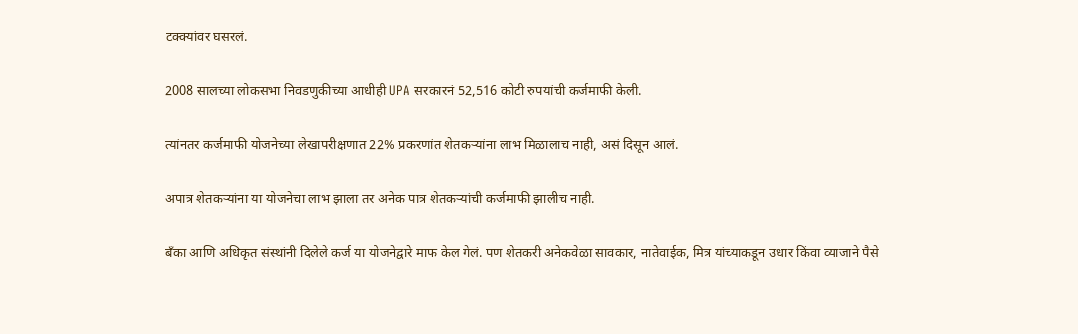टक्क्यांवर घसरलं.

2008 सालच्या लोकसभा निवडणुकीच्या आधीही UPA सरकारनं 52,516 कोटी रुपयांची कर्जमाफी केली.

त्यांनतर कर्जमाफी योजनेच्या लेखापरीक्षणात 22% प्रकरणांत शेतकऱ्यांना लाभ मिळालाच नाही, असं दिसून आलं.

अपात्र शेतकऱ्यांना या योजनेचा लाभ झाला तर अनेक पात्र शेतकऱ्यांची कर्जमाफी झालीच नाही.

बँका आणि अधिकृत संस्थांनी दिलेले कर्ज या योजनेद्वारे माफ केल गेलं. पण शेतकरी अनेकवेळा सावकार, नातेवाईक, मित्र यांच्याकडून उधार किंवा व्याजाने पैसे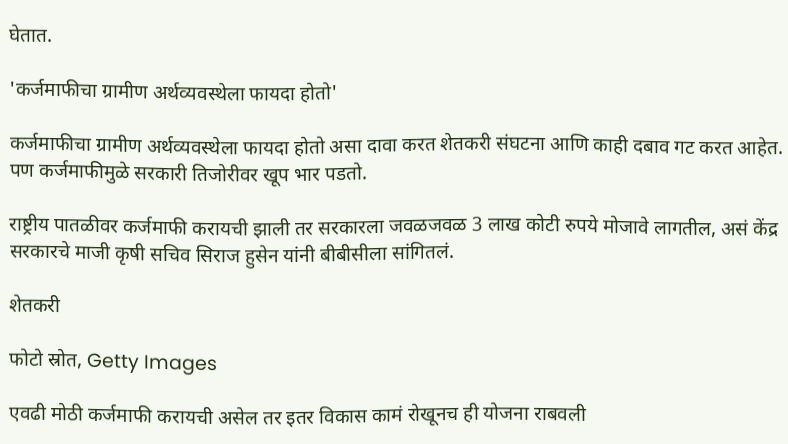घेतात.

'कर्जमाफीचा ग्रामीण अर्थव्यवस्थेला फायदा होतो'

कर्जमाफीचा ग्रामीण अर्थव्यवस्थेला फायदा होतो असा दावा करत शेतकरी संघटना आणि काही दबाव गट करत आहेत. पण कर्जमाफीमुळे सरकारी तिजोरीवर खूप भार पडतो.

राष्ट्रीय पातळीवर कर्जमाफी करायची झाली तर सरकारला जवळजवळ 3 लाख कोटी रुपये मोजावे लागतील, असं केंद्र सरकारचे माजी कृषी सचिव सिराज हुसेन यांनी बीबीसीला सांगितलं.

शेतकरी

फोटो स्रोत, Getty Images

एवढी मोठी कर्जमाफी करायची असेल तर इतर विकास कामं रोखूनच ही योजना राबवली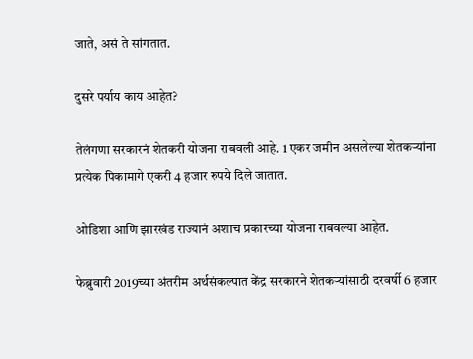जाते, असं ते सांगतात.

दुसरे पर्याय काय आहेत?

तेलंगणा सरकारनं शेतकरी योजना राबवली आहे. 1 एकर जमीन असलेल्या शेतकऱ्यांना प्रत्येक पिकामागे एकरी 4 हजार रुपये दिले जातात.

ओडिशा आणि झारखंड राज्यानं अशाच प्रकारच्या योजना राबवल्या आहेत.

फेब्रुवारी 2019च्या अंतरीम अर्थसंकल्पात केंद्र सरकारने शेतकऱ्यांसाठी दरवर्षी 6 हजार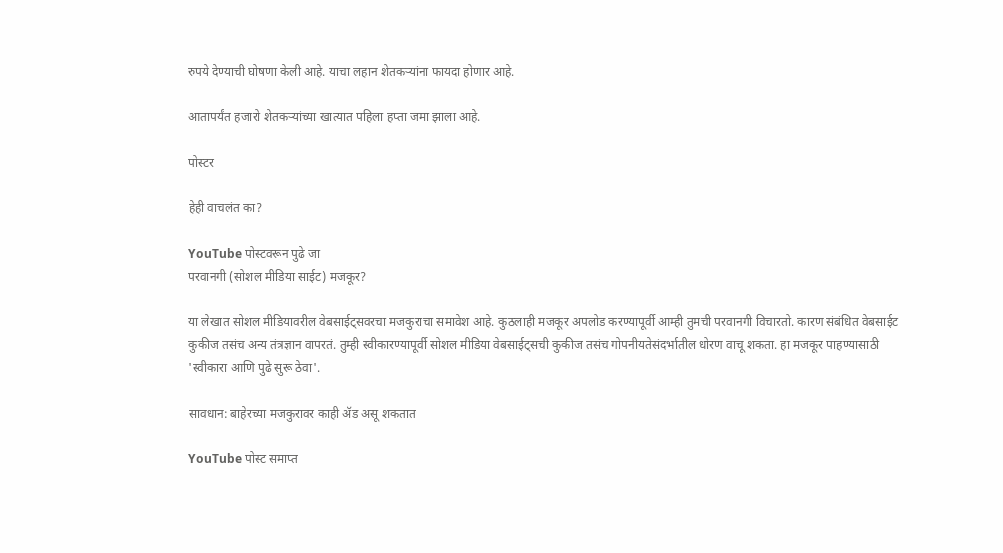रुपये देण्याची घोषणा केली आहे. याचा लहान शेतकऱ्यांना फायदा होणार आहे.

आतापर्यंत हजारो शेतकऱ्यांच्या खात्यात पहिला हप्ता जमा झाला आहे.

पोस्टर

हेही वाचलंत का?

YouTube पोस्टवरून पुढे जा
परवानगी (सोशल मीडिया साईट) मजकूर?

या लेखात सोशल मीडियावरील वेबसाईट्सवरचा मजकुराचा समावेश आहे. कुठलाही मजकूर अपलोड करण्यापूर्वी आम्ही तुमची परवानगी विचारतो. कारण संबंधित वेबसाईट कुकीज तसंच अन्य तंत्रज्ञान वापरतं. तुम्ही स्वीकारण्यापूर्वी सोशल मीडिया वेबसाईट्सची कुकीज तसंच गोपनीयतेसंदर्भातील धोरण वाचू शकता. हा मजकूर पाहण्यासाठी 'स्वीकारा आणि पुढे सुरू ठेवा'.

सावधान: बाहेरच्या मजकुरावर काही ॲड असू शकतात

YouTube पोस्ट समाप्त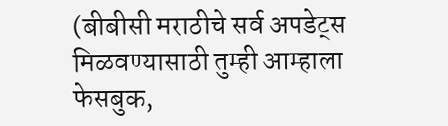(बीबीसी मराठीचे सर्व अपडेट्स मिळवण्यासाठी तुम्ही आम्हाला फेसबुक,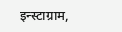इन्स्टाग्राम,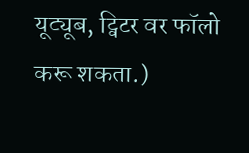यूट्यूब, ट्विटर वर फॉलो करू शकता.)